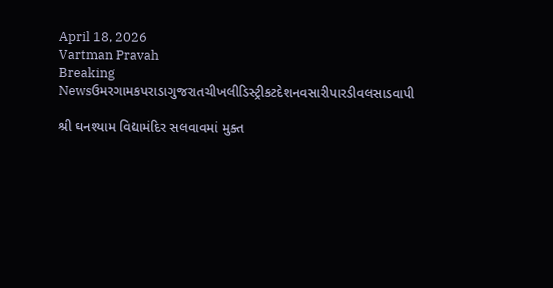April 18, 2026
Vartman Pravah
Breaking Newsઉમરગામકપરાડાગુજરાતચીખલીડિસ્ટ્રીકટદેશનવસારીપારડીવલસાડવાપી

શ્રી ઘનશ્‍યામ વિદ્યામંદિર સલવાવમાં મુક્‍ત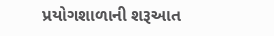પ્રયોગશાળાની શરૂઆત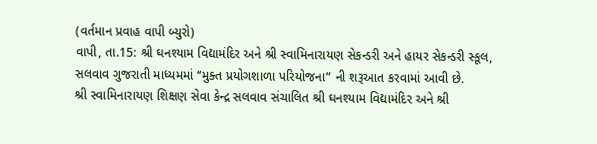(વર્તમાન પ્રવાહ વાપી બ્‍યુરો)
વાપી, તા.15: શ્રી ઘનશ્‍યામ વિદ્યામંદિર અને શ્રી સ્‍વામિનારાયણ સેકન્‍ડરી અને હાયર સેકન્‍ડરી સ્‍કૂલ, સલવાવ ગુજરાતી માધ્‍યમમાં ‘‘મુક્‍ત પ્રયોગશાળા પરિયોજના” ની શરૂઆત કરવામાં આવી છે.
શ્રી સ્‍વામિનારાયણ શિક્ષણ સેવા કેન્‍દ્ર સલવાવ સંચાલિત શ્રી ઘનશ્‍યામ વિદ્યામંદિર અને શ્રી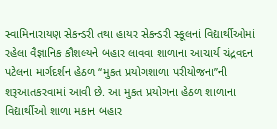સ્‍વામિનારાયણ સેકન્‍ડરી તથા હાયર સેકન્‍ડરી સ્‍કૂલનાં વિદ્યાર્થીઓમાં રહેલા વૈજ્ઞાનિક કૌશલ્‍યને બહાર લાવવા શાળાના આચાર્ય ચંદ્રવદન પટેલના માર્ગદર્શન હેઠળ ‘‘મુકત પ્રયોગશાળા પરીયોજના”ની શરૂઆતકરવામાં આવી છે. આ મુકત પ્રયોગના હેઠળ શાળાના વિદ્યાર્થીઓ શાળા મકાન બહાર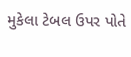મુકેલા ટેબલ ઉપર પોતે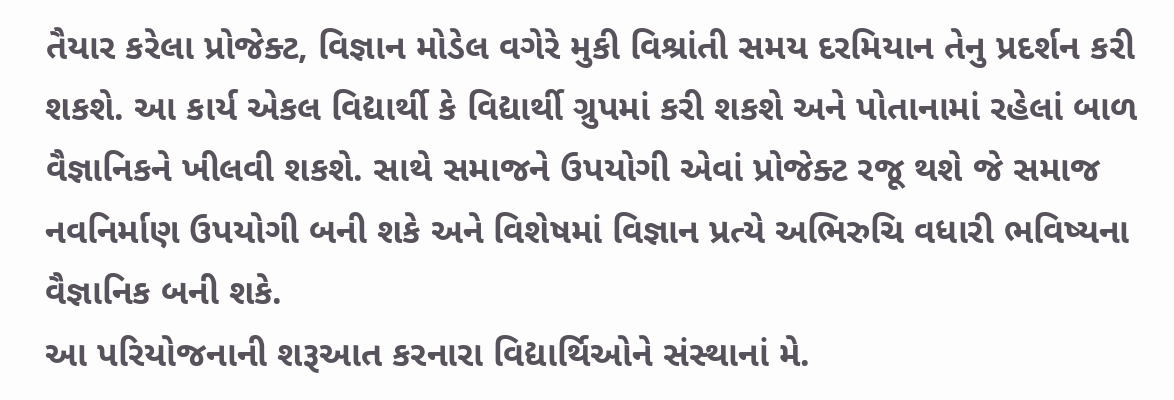તૈયાર કરેલા પ્રોજેક્‍ટ, વિજ્ઞાન મોડેલ વગેરે મુકી વિશ્રાંતી સમય દરમિયાન તેનુ પ્રદર્શન કરી શકશે. આ કાર્ય એકલ વિદ્યાર્થી કે વિદ્યાર્થી ગ્રુપમાં કરી શકશે અને પોતાનામાં રહેલાં બાળ વૈજ્ઞાનિકને ખીલવી શકશે. સાથે સમાજને ઉપયોગી એવાં પ્રોજેક્‍ટ રજૂ થશે જે સમાજ નવનિર્માણ ઉપયોગી બની શકે અને વિશેષમાં વિજ્ઞાન પ્રત્‍યે અભિરુચિ વધારી ભવિષ્‍યના વૈજ્ઞાનિક બની શકે.
આ પરિયોજનાની શરૂઆત કરનારા વિદ્યાર્થિઓને સંસ્‍થાનાં મે.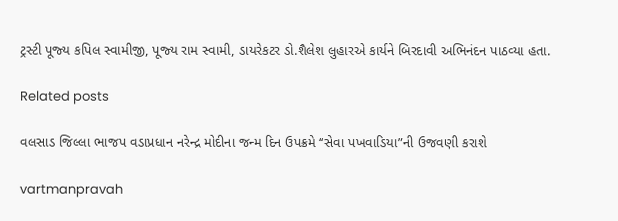ટ્રસ્‍ટી પૂજ્‍ય કપિલ સ્‍વામીજી, પૂજ્‍ય રામ સ્‍વામી, ડાયરેકટર ડો.શૈલેશ લુહારએ કાર્યને બિરદાવી અભિનંદન પાઠવ્‍યા હતા.

Related posts

વલસાડ જિલ્લા ભાજપ વડાપ્રધાન નરેન્‍દ્ર મોદીના જન્‍મ દિન ઉપક્રમે ‘‘સેવા પખવાડિયા”ની ઉજવણી કરાશે

vartmanpravah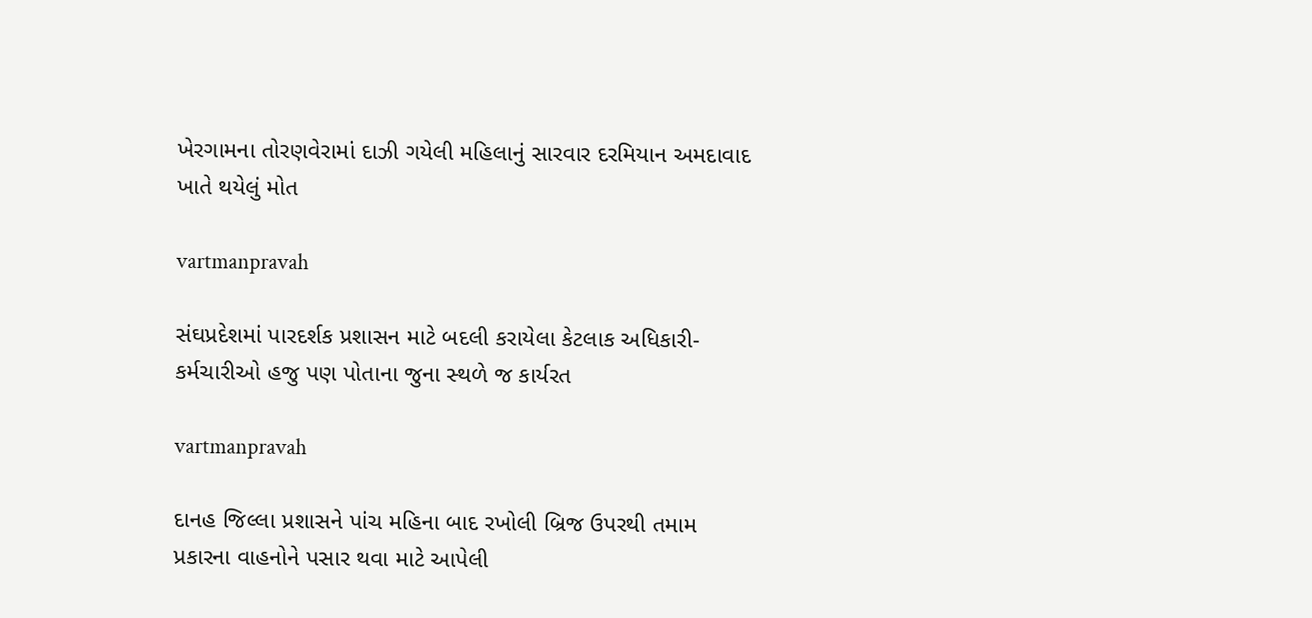ખેરગામના તોરણવેરામાં દાઝી ગયેલી મહિલાનું સારવાર દરમિયાન અમદાવાદ ખાતે થયેલું મોત

vartmanpravah

સંઘપ્રદેશમાં પારદર્શક પ્રશાસન માટે બદલી કરાયેલા કેટલાક અધિકારી-કર્મચારીઓ હજુ પણ પોતાના જુના સ્‍થળે જ કાર્યરત

vartmanpravah

દાનહ જિલ્લા પ્રશાસને પાંચ મહિના બાદ રખોલી બ્રિજ ઉપરથી તમામ પ્રકારના વાહનોને પસાર થવા માટે આપેલી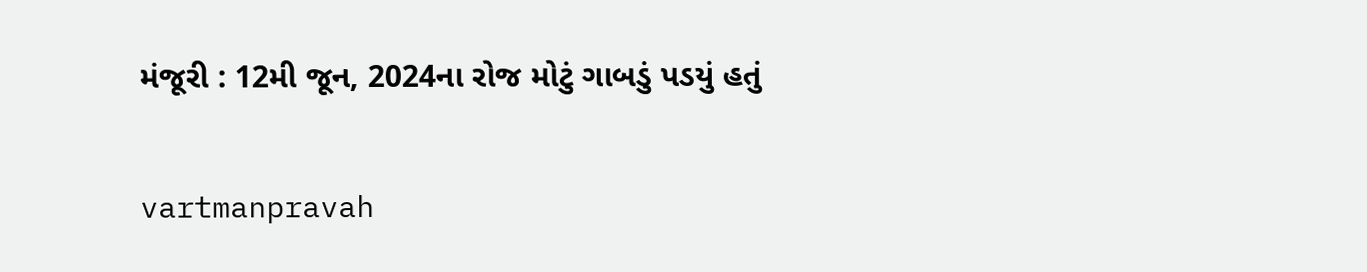મંજૂરી : 12મી જૂન, 2024ના રોજ મોટું ગાબડું પડયું હતું

vartmanpravah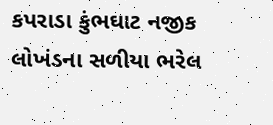કપરાડા કુંભઘાટ નજીક લોખંડના સળીયા ભરેલ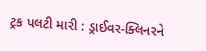ટ્રક પલટી મારી : ડ્રાઈવર-ક્‍લિનરને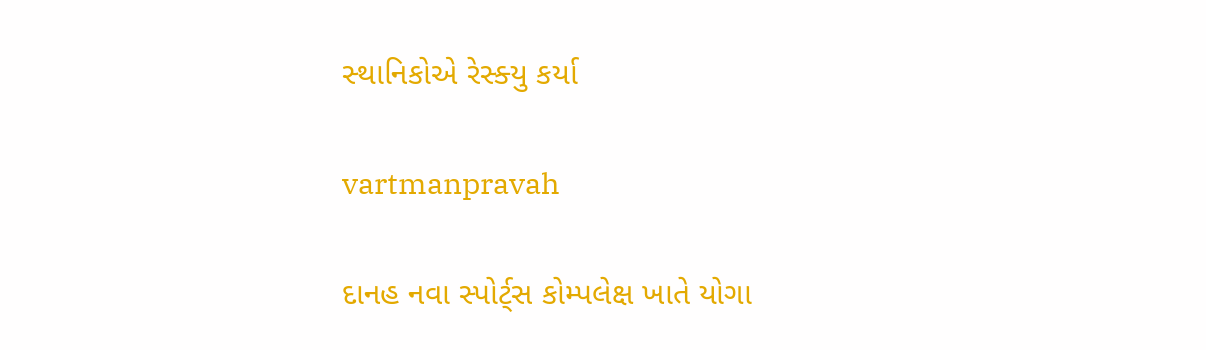સ્‍થાનિકોએ રેસ્‍ક્‍યુ કર્યા

vartmanpravah

દાનહ નવા સ્‍પોર્ટ્‌સ કોમ્‍પલેક્ષ ખાતે યોગા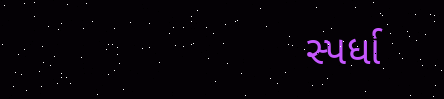સ્‍પર્ધા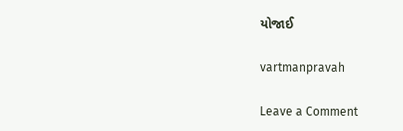યોજાઈ

vartmanpravah

Leave a Comment